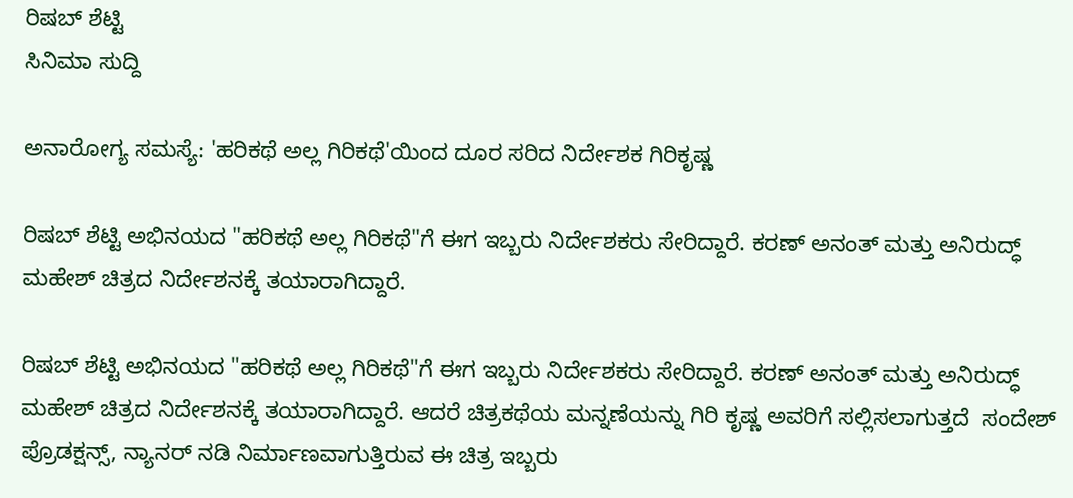ರಿಷಬ್ ಶೆಟ್ಟಿ
ಸಿನಿಮಾ ಸುದ್ದಿ

ಅನಾರೋಗ್ಯ ಸಮಸ್ಯೆ: 'ಹರಿಕಥೆ ಅಲ್ಲ ಗಿರಿಕಥೆ'ಯಿಂದ ದೂರ ಸರಿದ ನಿರ್ದೇಶಕ ಗಿರಿಕೃಷ್ಣ

ರಿಷಬ್ ಶೆಟ್ಟಿ ಅಭಿನಯದ "ಹರಿಕಥೆ ಅಲ್ಲ ಗಿರಿಕಥೆ"ಗೆ ಈಗ ಇಬ್ಬರು ನಿರ್ದೇಶಕರು ಸೇರಿದ್ದಾರೆ. ಕರಣ್ ಅನಂತ್ ಮತ್ತು ಅನಿರುದ್ಧ್ ಮಹೇಶ್ ಚಿತ್ರದ ನಿರ್ದೇಶನಕ್ಕೆ ತಯಾರಾಗಿದ್ದಾರೆ.

ರಿಷಬ್ ಶೆಟ್ಟಿ ಅಭಿನಯದ "ಹರಿಕಥೆ ಅಲ್ಲ ಗಿರಿಕಥೆ"ಗೆ ಈಗ ಇಬ್ಬರು ನಿರ್ದೇಶಕರು ಸೇರಿದ್ದಾರೆ. ಕರಣ್ ಅನಂತ್ ಮತ್ತು ಅನಿರುದ್ಧ್ ಮಹೇಶ್ ಚಿತ್ರದ ನಿರ್ದೇಶನಕ್ಕೆ ತಯಾರಾಗಿದ್ದಾರೆ. ಆದರೆ ಚಿತ್ರಕಥೆಯ ಮನ್ನಣೆಯನ್ನು ಗಿರಿ ಕೃಷ್ಣ ಅವರಿಗೆ ಸಲ್ಲಿಸಲಾಗುತ್ತದೆ  ಸಂದೇಶ್ ಪ್ರೊಡಕ್ಷನ್ಸ್, ನ್ಯಾನರ್ ನಡಿ ನಿರ್ಮಾಣವಾಗುತ್ತಿರುವ ಈ ಚಿತ್ರ ಇಬ್ಬರು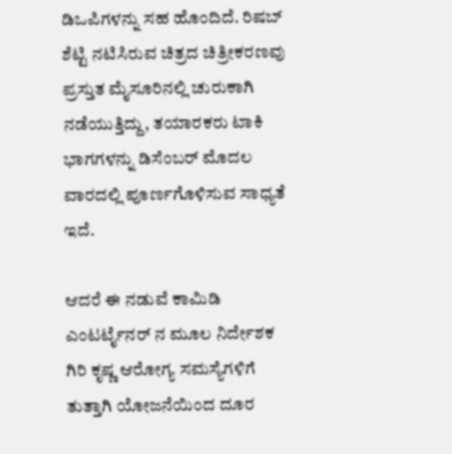ಡಿಒಪಿಗಳನ್ನು ಸಹ ಹೊಂದಿದೆ. ರಿಷಬ್ ಶೆಟ್ಟಿ ನಟಿಸಿರುವ ಚಿತ್ರದ ಚಿತ್ರೀಕರಣವು ಪ್ರಸ್ತುತ ಮೈಸೂರಿನಲ್ಲಿ ಚುರುಕಾಗಿ ನಡೆಯುತ್ತಿದ್ದು, ತಯಾರಕರು ಟಾಕಿ ಭಾಗಗಳನ್ನು ಡಿಸೆಂಬರ್ ಮೊದಲ ವಾರದಲ್ಲಿ ಪೂರ್ಣಗೊಳಿಸುವ ಸಾಧ್ಯತೆ ಇದೆ.

ಆದರೆ ಈ ನಡುವೆ ಕಾಮಿಡಿ ಎಂಟರ್ಟೈನರ್ ನ ಮೂಲ ನಿರ್ದೇಶಕ ಗಿರಿ ಕೃಷ್ಣ ಆರೋಗ್ಯ ಸಮಸ್ಯೆಗಳಿಗೆ ತುತ್ತಾಗಿ ಯೋಜನೆಯಿಂದ ದೂರ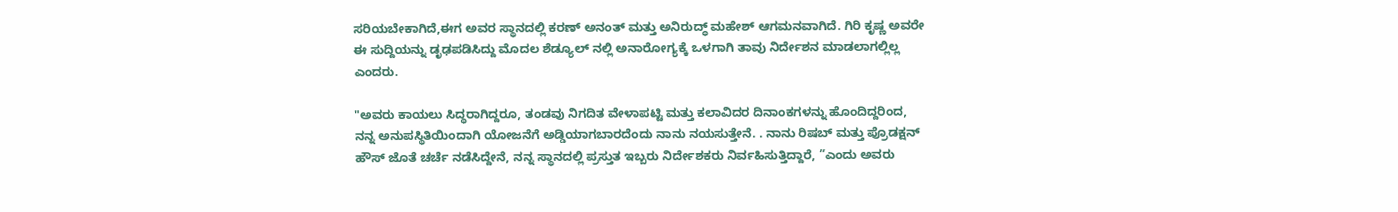ಸರಿಯಬೇಕಾಗಿದೆ,ಈಗ ಅವರ ಸ್ಥಾನದಲ್ಲಿ ಕರಣ್ ಅನಂತ್ ಮತ್ತು ಅನಿರುದ್ಧ್ ಮಹೇಶ್ ಆಗಮನವಾಗಿದೆ. ಗಿರಿ ಕೃಷ್ಣ ಅವರೇ ಈ ಸುದ್ದಿಯನ್ನು ಡೃಢಪಡಿಸಿದ್ದು ಮೊದಲ ಶೆಡ್ಯೂಲ್ ನಲ್ಲಿ ಅನಾರೋಗ್ಯಕ್ಕೆ ಒಳಗಾಗಿ ತಾವು ನಿರ್ದೇಶನ ಮಾಡಲಾಗಲ್ಲಿಲ್ಲ ಎಂದರು.

"ಅವರು ಕಾಯಲು ಸಿದ್ಧರಾಗಿದ್ದರೂ, ತಂಡವು ನಿಗದಿತ ವೇಳಾಪಟ್ಟಿ ಮತ್ತು ಕಲಾವಿದರ ದಿನಾಂಕಗಳನ್ನು ಹೊಂದಿದ್ದರಿಂದ, ನನ್ನ ಅನುಪಸ್ಥಿತಿಯಿಂದಾಗಿ ಯೋಜನೆಗೆ ಅಡ್ಡಿಯಾಗಬಾರದೆಂದು ನಾನು ನಯಸುತ್ತೇನೆ. . ನಾನು ರಿಷಬ್ ಮತ್ತು ಪ್ರೊಡಕ್ಷನ್ ಹೌಸ್ ಜೊತೆ ಚರ್ಚೆ ನಡೆಸಿದ್ದೇನೆ, ನನ್ನ ಸ್ಥಾನದಲ್ಲಿ ಪ್ರಸ್ತುತ ಇಬ್ಬರು ನಿರ್ದೇಶಕರು ನಿರ್ವಹಿಸುತ್ತಿದ್ದಾರೆ, ”ಎಂದು ಅವರು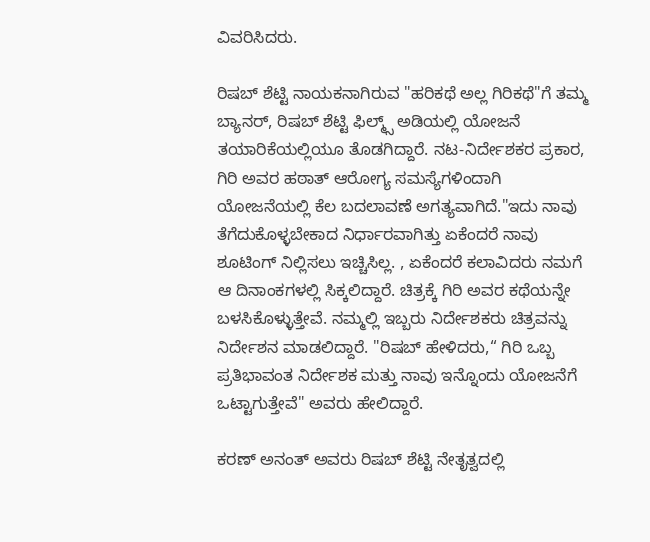ವಿವರಿಸಿದರು.

ರಿಷಬ್ ಶೆಟ್ಟಿ ನಾಯಕನಾಗಿರುವ "ಹರಿಕಥೆ ಅಲ್ಲ ಗಿರಿಕಥೆ"ಗೆ ತಮ್ಮ ಬ್ಯಾನರ್, ರಿಷಬ್ ಶೆಟ್ಟಿ ಫಿಲ್ಮ್ಸ್ ಅಡಿಯಲ್ಲಿ ಯೋಜನೆ ತಯಾರಿಕೆಯಲ್ಲಿಯೂ ತೊಡಗಿದ್ದಾರೆ. ನಟ-ನಿರ್ದೇಶಕರ ಪ್ರಕಾರ, ಗಿರಿ ಅವರ ಹಠಾತ್ ಆರೋಗ್ಯ ಸಮಸ್ಯೆಗಳಿಂದಾಗಿ ಯೋಜನೆಯಲ್ಲಿ ಕೆಲ ಬದಲಾವಣೆ ಅಗತ್ಯವಾಗಿದೆ."ಇದು ನಾವು ತೆಗೆದುಕೊಳ್ಳಬೇಕಾದ ನಿರ್ಧಾರವಾಗಿತ್ತು ಏಕೆಂದರೆ ನಾವು ಶೂಟಿಂಗ್ ನಿಲ್ಲಿಸಲು ಇಚ್ಚಿಸಿಲ್ಲ. , ಏಕೆಂದರೆ ಕಲಾವಿದರು ನಮಗೆ ಆ ದಿನಾಂಕಗಳಲ್ಲಿ ಸಿಕ್ಕಲಿದ್ದಾರೆ. ಚಿತ್ರಕ್ಕೆ ಗಿರಿ ಅವರ ಕಥೆಯನ್ನೇ ಬಳಸಿಕೊಳ್ಳುತ್ತೇವೆ. ನಮ್ಮಲ್ಲಿ ಇಬ್ಬರು ನಿರ್ದೇಶಕರು ಚಿತ್ರವನ್ನು ನಿರ್ದೇಶನ ಮಾಡಲಿದ್ದಾರೆ. "ರಿಷಬ್ ಹೇಳಿದರು,“ ಗಿರಿ ಒಬ್ಬ ಪ್ರತಿಭಾವಂತ ನಿರ್ದೇಶಕ ಮತ್ತು ನಾವು ಇನ್ನೊಂದು ಯೋಜನೆಗೆ ಒಟ್ಟಾಗುತ್ತೇವೆ" ಅವರು ಹೇಲಿದ್ದಾರೆ.

ಕರಣ್ ಅನಂತ್ ಅವರು ರಿಷಬ್ ಶೆಟ್ಟಿ ನೇತೃತ್ವದಲ್ಲಿ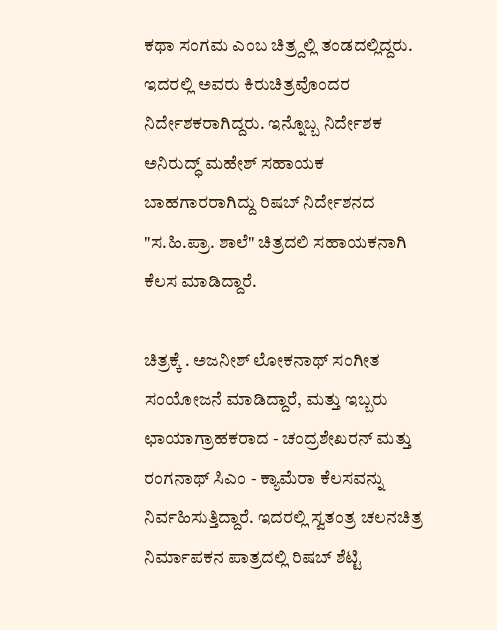ಕಥಾ ಸಂಗಮ ಎಂಬ ಚಿತ್ರ್ದಲ್ಲಿ ತಂಡದಲ್ಲಿದ್ದರು. ಇದರಲ್ಲಿ ಅವರು ಕಿರುಚಿತ್ರವೊಂದರ ನಿರ್ದೇಶಕರಾಗಿದ್ದರು. ಇನ್ನೊಬ್ಬ ನಿರ್ದೇಶಕ ಅನಿರುದ್ಧ್ ಮಹೇಶ್ ಸಹಾಯಕ ಬಾಹಗಾರರಾಗಿದ್ದು ರಿಷಬ್ ನಿರ್ದೇಶನದ "ಸ.ಹಿ.ಪ್ರಾ. ಶಾಲೆ" ಚಿತ್ರದಲಿ ಸಹಾಯಕನಾಗಿ ಕೆಲಸ ಮಾಡಿದ್ದಾರೆ.

ಚಿತ್ರಕ್ಕೆ . ಅಜನೀಶ್ ಲೋಕನಾಥ್ ಸಂಗೀತ ಸಂಯೋಜನೆ ಮಾಡಿದ್ದಾರೆ, ಮತ್ತು ಇಬ್ಬರು ಛಾಯಾಗ್ರಾಹಕರಾದ - ಚಂದ್ರಶೇಖರನ್ ಮತ್ತು ರಂಗನಾಥ್ ಸಿಎಂ - ಕ್ಯಾಮೆರಾ ಕೆಲಸವನ್ನು ನಿರ್ವಹಿಸುತ್ತಿದ್ದಾರೆ. ಇದರಲ್ಲಿ ಸ್ವತಂತ್ರ ಚಲನಚಿತ್ರ ನಿರ್ಮಾಪಕನ ಪಾತ್ರದಲ್ಲಿ ರಿಷಬ್ ಶೆಟ್ಟಿ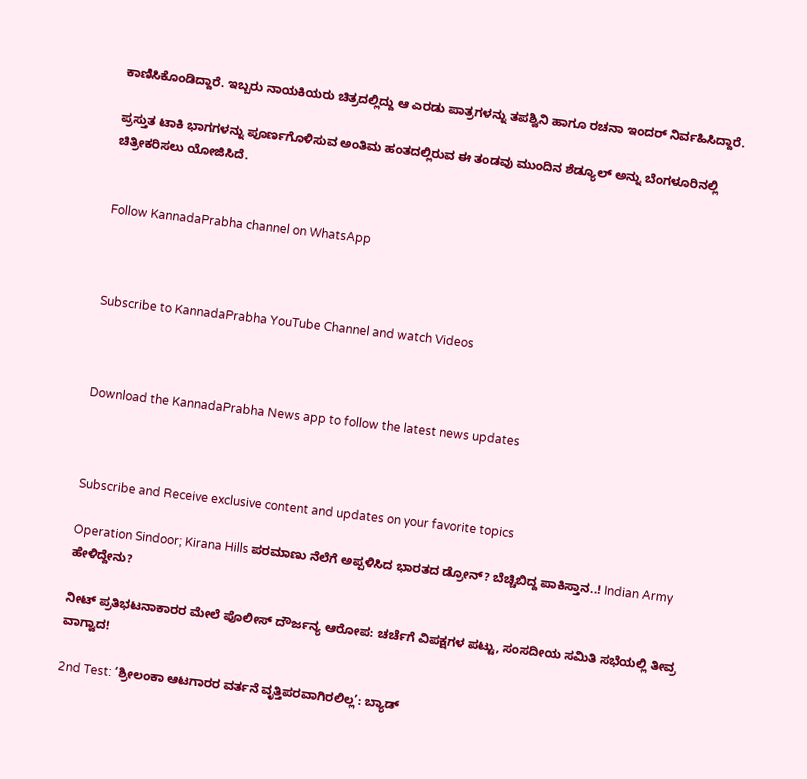ಕಾಣಿಸಿಕೊಂಡಿದ್ದಾರೆ. ಇಬ್ಬರು ನಾಯಕಿಯರು ಚಿತ್ರದಲ್ಲಿದ್ದು ಆ ಎರಡು ಪಾತ್ರಗಳನ್ನು ತಪಶ್ವಿನಿ ಹಾಗೂ ರಚನಾ ಇಂದರ್ ನಿರ್ವಹಿಸಿದ್ದಾರೆ.

ಪ್ರಸ್ತುತ ಟಾಕಿ ಭಾಗಗಳನ್ನು ಪೂರ್ಣಗೊಳಿಸುವ ಅಂತಿಮ ಹಂತದಲ್ಲಿರುವ ಈ ತಂಡವು ಮುಂದಿನ ಶೆಡ್ಯೂಲ್ ಅನ್ನು ಬೆಂಗಳೂರಿನಲ್ಲಿ ಚಿತ್ರೀಕರಿಸಲು ಯೋಜಿಸಿದೆ.


Follow KannadaPrabha channel on WhatsApp



Subscribe to KannadaPrabha YouTube Channel and watch Videos



Download the KannadaPrabha News app to follow the latest news updates



Subscribe and Receive exclusive content and updates on your favorite topics

Operation Sindoor; Kirana Hills ಪರಮಾಣು ನೆಲೆಗೆ ಅಪ್ಪಳಿಸಿದ ಭಾರತದ ಡ್ರೋನ್? ಬೆಚ್ಚಿಬಿದ್ದ ಪಾಕಿಸ್ತಾನ..! Indian Army ಹೇಳಿದ್ದೇನು?

ನೀಟ್ ಪ್ರತಿಭಟನಾಕಾರರ ಮೇಲೆ ಪೊಲೀಸ್ ದೌರ್ಜನ್ಯ ಆರೋಪ: ಚರ್ಚೆಗೆ ವಿಪಕ್ಷಗಳ ಪಟ್ಟು, ಸಂಸದೀಯ ಸಮಿತಿ ಸಭೆಯಲ್ಲಿ ತೀವ್ರ ವಾಗ್ವಾದ!

2nd Test: ‘ಶ್ರೀಲಂಕಾ ಆಟಗಾರರ ವರ್ತನೆ ವೃತ್ತಿಪರವಾಗಿರಲಿಲ್ಲ’: ಬ್ಯಾಡ್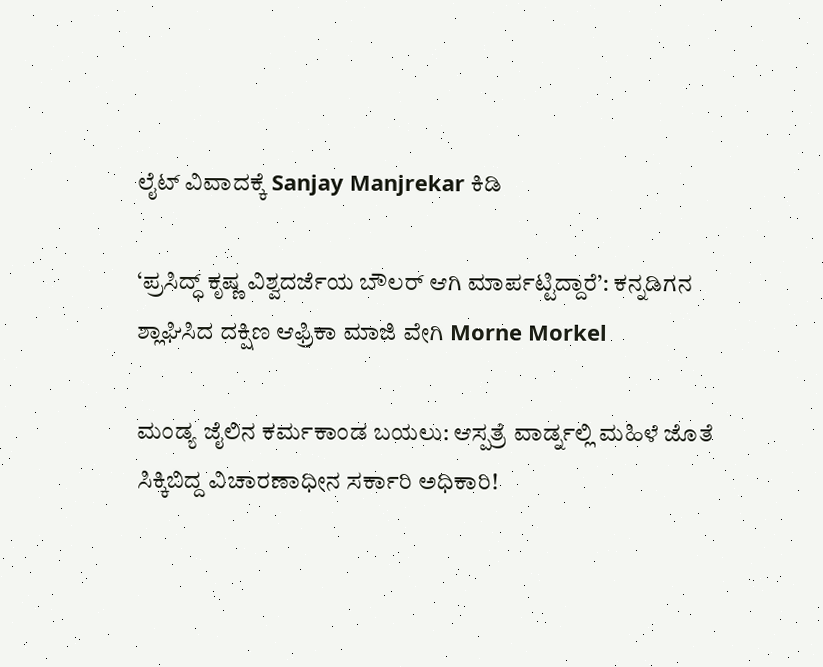ಲೈಟ್ ವಿವಾದಕ್ಕೆ Sanjay Manjrekar ಕಿಡಿ

‘ಪ್ರಸಿದ್ಧ್ ಕೃಷ್ಣ ವಿಶ್ವದರ್ಜೆಯ ಬೌಲರ್ ಆಗಿ ಮಾರ್ಪಟ್ಟಿದ್ದಾರೆ’: ಕನ್ನಡಿಗನ ಶ್ಲಾಘಿಸಿದ ದಕ್ಷಿಣ ಆಫ್ರಿಕಾ ಮಾಜಿ ವೇಗಿ Morne Morkel

ಮಂಡ್ಯ ಜೈಲಿನ ಕರ್ಮಕಾಂಡ ಬಯಲು: ಆಸ್ಪತ್ರೆ ವಾರ್ಡ್ನಲ್ಲಿ ಮಹಿಳೆ ಜೊತೆ ಸಿಕ್ಕಿಬಿದ್ದ ವಿಚಾರಣಾಧೀನ ಸರ್ಕಾರಿ ಅಧಿಕಾರಿ!